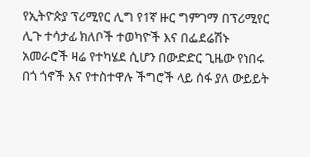የኢትዮጵያ ፕሪሚየር ሊግ የ1ኛ ዙር ግምገማ በፕሪሚየር ሊጉ ተሳታፊ ክለቦች ተወካዮች እና በፌደሬሽኑ አመራሮች ዛሬ የተካሄደ ሲሆን በውድድር ጊዜው የነበሩ በጎ ጎኖች እና የተስተዋሉ ችግሮች ላይ ሰፋ ያለ ውይይት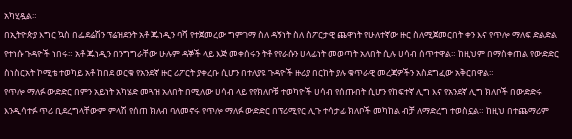አካሂዷል።
በኢትዮጵያ እግር ኳስ በፌደሬሽን ፕሬዝደንት አቶ ጁነዲን ባሻ የተጀመረው ግምገማ ስለ ዳኝነት ስለ ስፖርታዊ ጨዋነት የሁለተኛው ዙር ስለሚጀመርበት ቀን እና የጥሎ ማለፍ ድልድል የተነሱ ጉዳዮች ነበሩ። አቶ ጁነዲን በንግግራቸው ሁሉም ዳኞች ላይ እጅ መቀሰሩን ትቶ የየራሱን ሀላፊነት መወጣት አለበት ሲሉ ሀሳብ ሰጥተዋል። ከዚህም በማስቀጠል የውድድር ስነስርአት ኮሚቴ ተወካይ አቶ ከበደ ወርቁ የአንደኛ ዙር ሪፖርት ያቀረቡ ሲሆን በተለያዩ ጉዳዮች ዙሪያ በርከት ያሉ ቁጥራዊ መረጃዎችን አስደግፈው አቅርበዋል።
የጥሎ ማለፉ ውድድር በምን አይነት አካሄድ መጓዝ አለበት በሚለው ሀሳብ ላይ የየክለቦቹ ተወካዮች ሀሳብ የሰጡበት ሲሆን የከፍተኛ ሊግ እና የአንደኛ ሊግ ክለቦች በውድድሩ እንዲሳተፉ ጥሪ ቢደረግላቸውም ምላሽ የሰጠ ክለብ ባለመኖሩ የጥሎ ማለፉ ውድድር በፕሪሚየር ሊጉ ተሳታፊ ክለቦች መካከል ብቻ ለማድረግ ተወስኗል። ከዚህ በተጨማሪም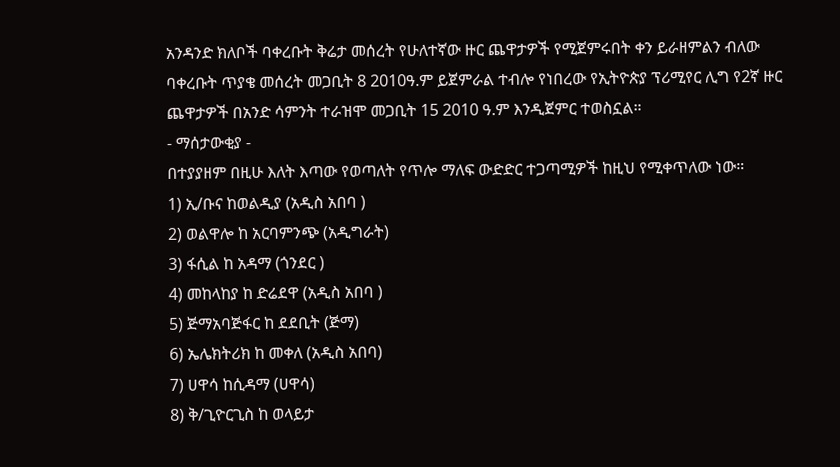አንዳንድ ክለቦች ባቀረቡት ቅሬታ መሰረት የሁለተኛው ዙር ጨዋታዎች የሚጀምሩበት ቀን ይራዘምልን ብለው ባቀረቡት ጥያቄ መሰረት መጋቢት 8 2010ዓ.ም ይጀምራል ተብሎ የነበረው የኢትዮጵያ ፕሪሚየር ሊግ የ2ኛ ዙር ጨዋታዎች በአንድ ሳምንት ተራዝሞ መጋቢት 15 2010 ዓ.ም እንዲጀምር ተወስኗል።
- ማሰታውቂያ -
በተያያዘም በዚሁ እለት እጣው የወጣለት የጥሎ ማለፍ ውድድር ተጋጣሚዎች ከዚህ የሚቀጥለው ነው።
1) ኢ/ቡና ከወልዲያ (አዲስ አበባ )
2) ወልዋሎ ከ አርባምንጭ (አዲግራት)
3) ፋሲል ከ አዳማ (ጎንደር )
4) መከላከያ ከ ድሬደዋ (አዲስ አበባ )
5) ጅማአባጅፋር ከ ደደቢት (ጅማ)
6) ኤሌክትሪክ ከ መቀለ (አዲስ አበባ)
7) ሀዋሳ ከሲዳማ (ሀዋሳ)
8) ቅ/ጊዮርጊስ ከ ወላይታ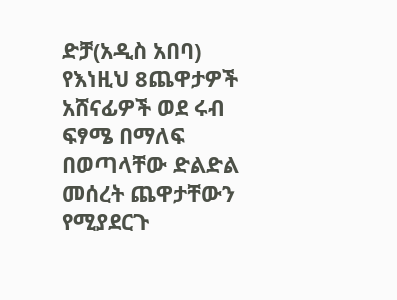ድቻ(አዲስ አበባ)
የእነዚህ 8ጨዋታዎች አሸናፊዎች ወደ ሩብ ፍፃሜ በማለፍ በወጣላቸው ድልድል መሰረት ጨዋታቸውን የሚያደርጉ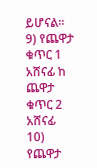ይሆናል።
9) የጨዋታ ቁጥር 1 አሸናፊ ከ ጨዋታ ቁጥር 2 አሸናፊ
10) የጨዋታ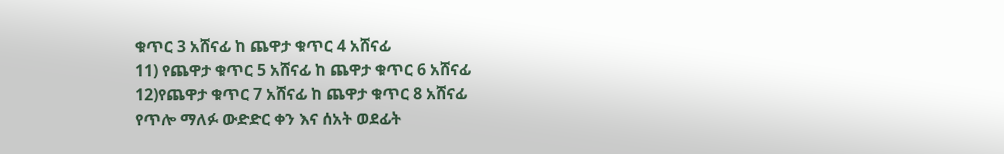ቁጥር 3 አሸናፊ ከ ጨዋታ ቁጥር 4 አሸናፊ
11) የጨዋታ ቁጥር 5 አሸናፊ ከ ጨዋታ ቁጥር 6 አሸናፊ
12)የጨዋታ ቁጥር 7 አሸናፊ ከ ጨዋታ ቁጥር 8 አሸናፊ
የጥሎ ማለፉ ውድድር ቀን እና ሰአት ወደፊት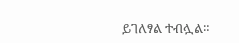ይገለፃል ተብሏል።